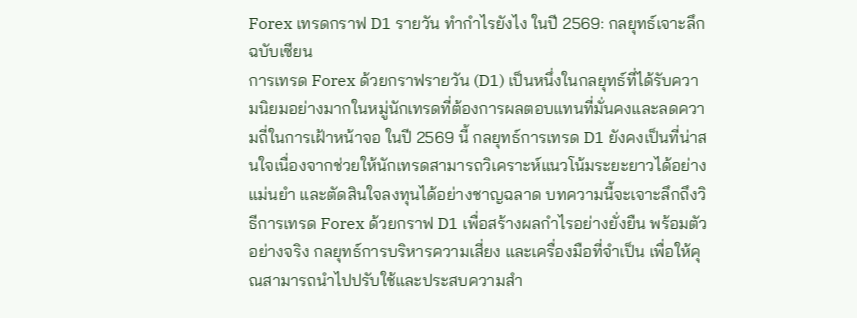Forex เทรดกราฟ D1 รายวัน ทำกำไรยังไง ในปี 2569: กลยุทธ์เจาะลึกฉบับเซียน
การเทรด Forex ด้วยกราฟรายวัน (D1) เป็นหนึ่งในกลยุทธ์ที่ได้รับความนิยมอย่างมากในหมู่นักเทรดที่ต้องการผลตอบแทนที่มั่นคงและลดความถี่ในการเฝ้าหน้าจอ ในปี 2569 นี้ กลยุทธ์การเทรด D1 ยังคงเป็นที่น่าสนใจเนื่องจากช่วยให้นักเทรดสามารถวิเคราะห์แนวโน้มระยะยาวได้อย่างแม่นยำ และตัดสินใจลงทุนได้อย่างชาญฉลาด บทความนี้จะเจาะลึกถึงวิธีการเทรด Forex ด้วยกราฟ D1 เพื่อสร้างผลกำไรอย่างยั่งยืน พร้อมตัวอย่างจริง กลยุทธ์การบริหารความเสี่ยง และเครื่องมือที่จำเป็น เพื่อให้คุณสามารถนำไปปรับใช้และประสบความสำ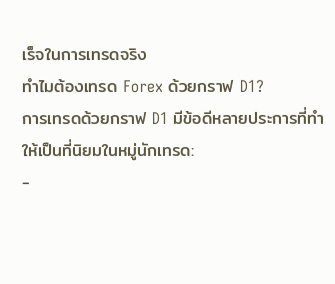เร็จในการเทรดจริง
ทำไมต้องเทรด Forex ด้วยกราฟ D1?
การเทรดด้วยกราฟ D1 มีข้อดีหลายประการที่ทำให้เป็นที่นิยมในหมู่นักเทรด:
-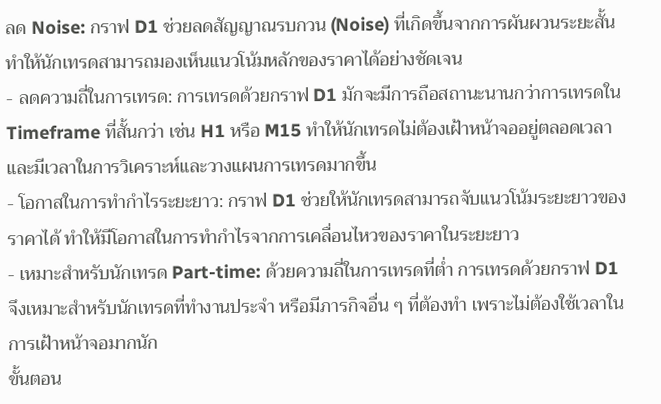ลด Noise: กราฟ D1 ช่วยลดสัญญาณรบกวน (Noise) ที่เกิดขึ้นจากการผันผวนระยะสั้น ทำให้นักเทรดสามารถมองเห็นแนวโน้มหลักของราคาได้อย่างชัดเจน
- ลดความถี่ในการเทรด: การเทรดด้วยกราฟ D1 มักจะมีการถือสถานะนานกว่าการเทรดใน Timeframe ที่สั้นกว่า เช่น H1 หรือ M15 ทำให้นักเทรดไม่ต้องเฝ้าหน้าจออยู่ตลอดเวลา และมีเวลาในการวิเคราะห์และวางแผนการเทรดมากขึ้น
- โอกาสในการทำกำไรระยะยาว: กราฟ D1 ช่วยให้นักเทรดสามารถจับแนวโน้มระยะยาวของราคาได้ ทำให้มีโอกาสในการทำกำไรจากการเคลื่อนไหวของราคาในระยะยาว
- เหมาะสำหรับนักเทรด Part-time: ด้วยความถี่ในการเทรดที่ต่ำ การเทรดด้วยกราฟ D1 จึงเหมาะสำหรับนักเทรดที่ทำงานประจำ หรือมีภารกิจอื่น ๆ ที่ต้องทำ เพราะไม่ต้องใช้เวลาในการเฝ้าหน้าจอมากนัก
ขั้นตอน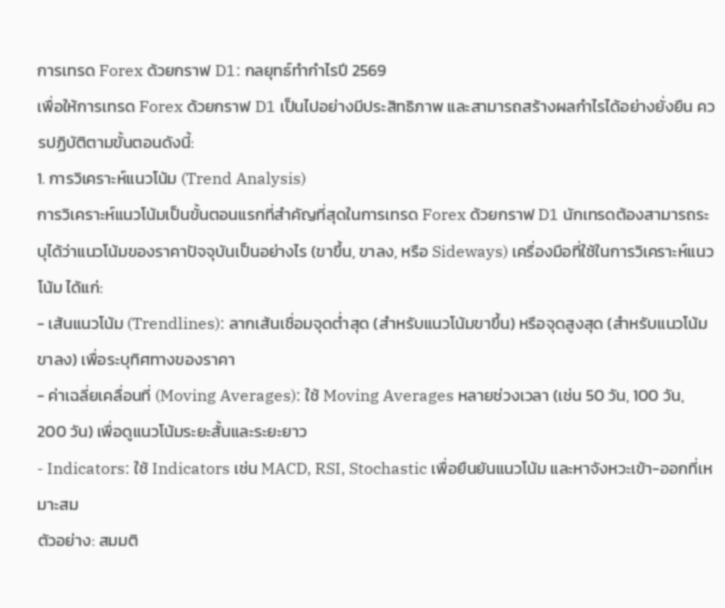การเทรด Forex ด้วยกราฟ D1: กลยุทธ์ทำกำไรปี 2569
เพื่อให้การเทรด Forex ด้วยกราฟ D1 เป็นไปอย่างมีประสิทธิภาพ และสามารถสร้างผลกำไรได้อย่างยั่งยืน ควรปฏิบัติตามขั้นตอนดังนี้:
1. การวิเคราะห์แนวโน้ม (Trend Analysis)
การวิเคราะห์แนวโน้มเป็นขั้นตอนแรกที่สำคัญที่สุดในการเทรด Forex ด้วยกราฟ D1 นักเทรดต้องสามารถระบุได้ว่าแนวโน้มของราคาปัจจุบันเป็นอย่างไร (ขาขึ้น, ขาลง, หรือ Sideways) เครื่องมือที่ใช้ในการวิเคราะห์แนวโน้ม ได้แก่:
- เส้นแนวโน้ม (Trendlines): ลากเส้นเชื่อมจุดต่ำสุด (สำหรับแนวโน้มขาขึ้น) หรือจุดสูงสุด (สำหรับแนวโน้มขาลง) เพื่อระบุทิศทางของราคา
- ค่าเฉลี่ยเคลื่อนที่ (Moving Averages): ใช้ Moving Averages หลายช่วงเวลา (เช่น 50 วัน, 100 วัน, 200 วัน) เพื่อดูแนวโน้มระยะสั้นและระยะยาว
- Indicators: ใช้ Indicators เช่น MACD, RSI, Stochastic เพื่อยืนยันแนวโน้ม และหาจังหวะเข้า-ออกที่เหมาะสม
ตัวอย่าง: สมมติ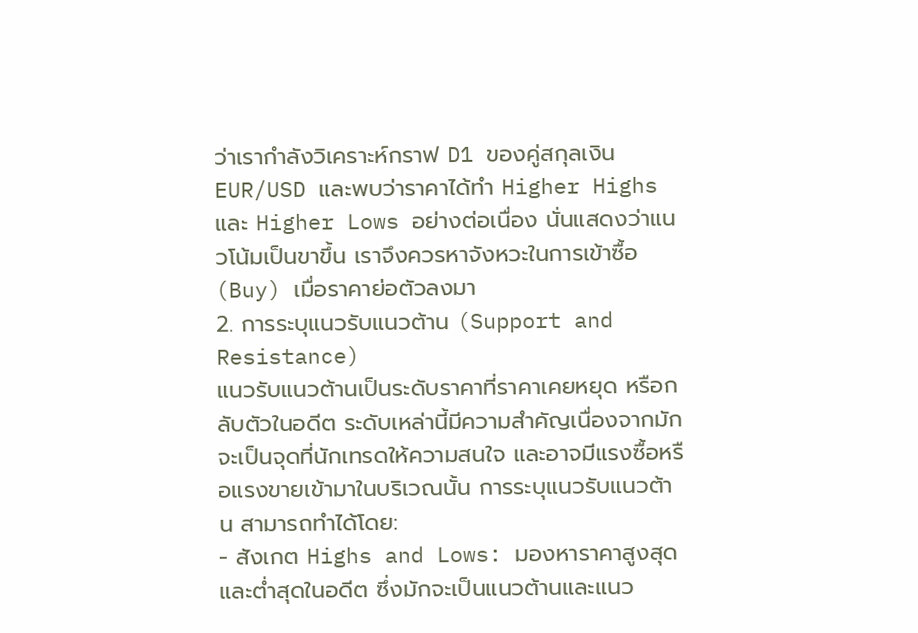ว่าเรากำลังวิเคราะห์กราฟ D1 ของคู่สกุลเงิน EUR/USD และพบว่าราคาได้ทำ Higher Highs และ Higher Lows อย่างต่อเนื่อง นั่นแสดงว่าแนวโน้มเป็นขาขึ้น เราจึงควรหาจังหวะในการเข้าซื้อ (Buy) เมื่อราคาย่อตัวลงมา
2. การระบุแนวรับแนวต้าน (Support and Resistance)
แนวรับแนวต้านเป็นระดับราคาที่ราคาเคยหยุด หรือกลับตัวในอดีต ระดับเหล่านี้มีความสำคัญเนื่องจากมักจะเป็นจุดที่นักเทรดให้ความสนใจ และอาจมีแรงซื้อหรือแรงขายเข้ามาในบริเวณนั้น การระบุแนวรับแนวต้าน สามารถทำได้โดย:
- สังเกต Highs and Lows: มองหาราคาสูงสุดและต่ำสุดในอดีต ซึ่งมักจะเป็นแนวต้านและแนว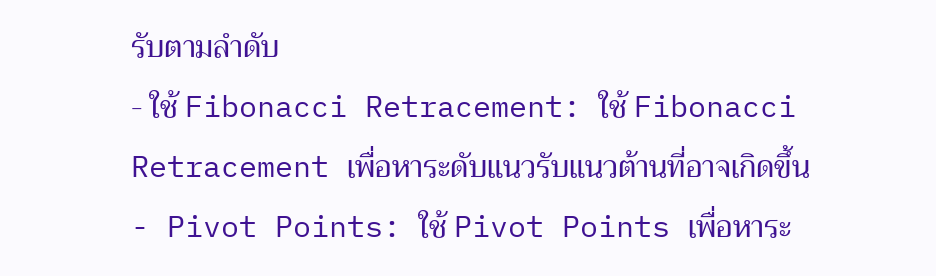รับตามลำดับ
- ใช้ Fibonacci Retracement: ใช้ Fibonacci Retracement เพื่อหาระดับแนวรับแนวต้านที่อาจเกิดขึ้น
- Pivot Points: ใช้ Pivot Points เพื่อหาระ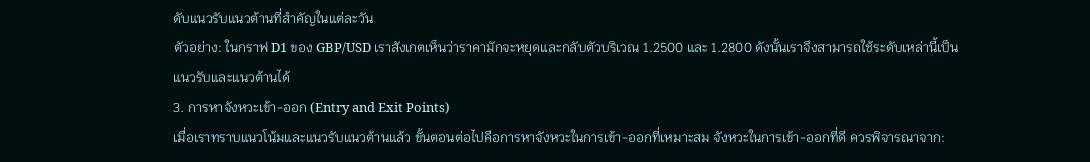ดับแนวรับแนวต้านที่สำคัญในแต่ละวัน
ตัวอย่าง: ในกราฟ D1 ของ GBP/USD เราสังเกตเห็นว่าราคามักจะหยุดและกลับตัวบริเวณ 1.2500 และ 1.2800 ดังนั้นเราจึงสามารถใช้ระดับเหล่านี้เป็นแนวรับและแนวต้านได้
3. การหาจังหวะเข้า-ออก (Entry and Exit Points)
เมื่อเราทราบแนวโน้มและแนวรับแนวต้านแล้ว ขั้นตอนต่อไปคือการหาจังหวะในการเข้า-ออกที่เหมาะสม จังหวะในการเข้า-ออกที่ดี ควรพิจารณาจาก: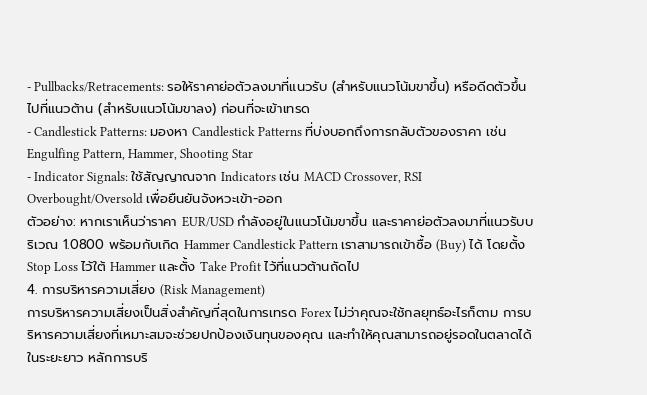- Pullbacks/Retracements: รอให้ราคาย่อตัวลงมาที่แนวรับ (สำหรับแนวโน้มขาขึ้น) หรือดีดตัวขึ้นไปที่แนวต้าน (สำหรับแนวโน้มขาลง) ก่อนที่จะเข้าเทรด
- Candlestick Patterns: มองหา Candlestick Patterns ที่บ่งบอกถึงการกลับตัวของราคา เช่น Engulfing Pattern, Hammer, Shooting Star
- Indicator Signals: ใช้สัญญาณจาก Indicators เช่น MACD Crossover, RSI Overbought/Oversold เพื่อยืนยันจังหวะเข้า-ออก
ตัวอย่าง: หากเราเห็นว่าราคา EUR/USD กำลังอยู่ในแนวโน้มขาขึ้น และราคาย่อตัวลงมาที่แนวรับบริเวณ 1.0800 พร้อมกับเกิด Hammer Candlestick Pattern เราสามารถเข้าซื้อ (Buy) ได้ โดยตั้ง Stop Loss ไว้ใต้ Hammer และตั้ง Take Profit ไว้ที่แนวต้านถัดไป
4. การบริหารความเสี่ยง (Risk Management)
การบริหารความเสี่ยงเป็นสิ่งสำคัญที่สุดในการเทรด Forex ไม่ว่าคุณจะใช้กลยุทธ์อะไรก็ตาม การบริหารความเสี่ยงที่เหมาะสมจะช่วยปกป้องเงินทุนของคุณ และทำให้คุณสามารถอยู่รอดในตลาดได้ในระยะยาว หลักการบริ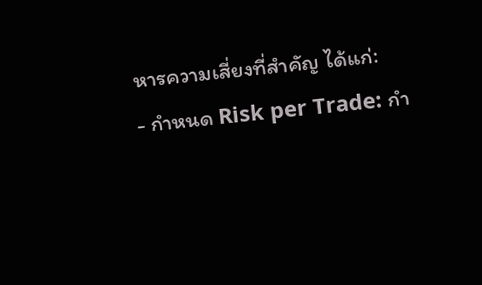หารความเสี่ยงที่สำคัญ ได้แก่:
- กำหนด Risk per Trade: กำ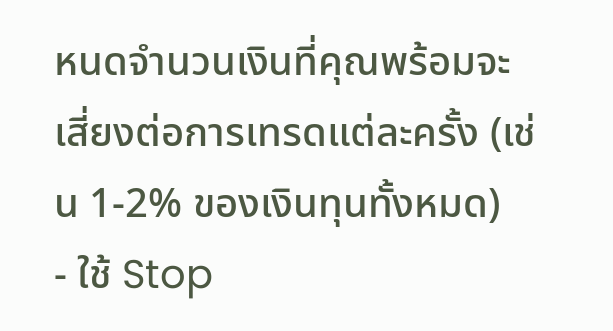หนดจำนวนเงินที่คุณพร้อมจะเสี่ยงต่อการเทรดแต่ละครั้ง (เช่น 1-2% ของเงินทุนทั้งหมด)
- ใช้ Stop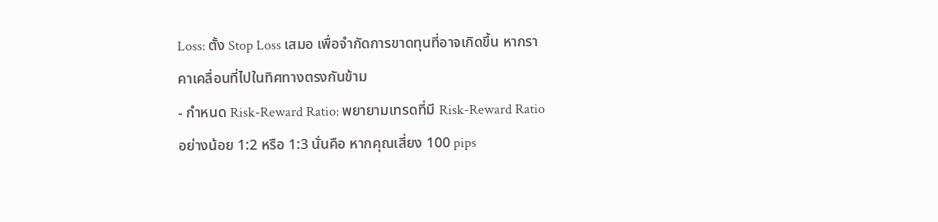Loss: ตั้ง Stop Loss เสมอ เพื่อจำกัดการขาดทุนที่อาจเกิดขึ้น หากราคาเคลื่อนที่ไปในทิศทางตรงกันข้าม
- กำหนด Risk-Reward Ratio: พยายามเทรดที่มี Risk-Reward Ratio อย่างน้อย 1:2 หรือ 1:3 นั่นคือ หากคุณเสี่ยง 100 pips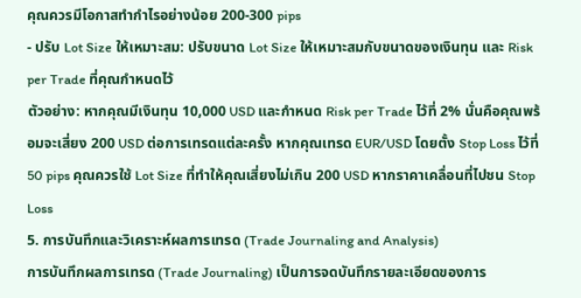คุณควรมีโอกาสทำกำไรอย่างน้อย 200-300 pips
- ปรับ Lot Size ให้เหมาะสม: ปรับขนาด Lot Size ให้เหมาะสมกับขนาดของเงินทุน และ Risk per Trade ที่คุณกำหนดไว้
ตัวอย่าง: หากคุณมีเงินทุน 10,000 USD และกำหนด Risk per Trade ไว้ที่ 2% นั่นคือคุณพร้อมจะเสี่ยง 200 USD ต่อการเทรดแต่ละครั้ง หากคุณเทรด EUR/USD โดยตั้ง Stop Loss ไว้ที่ 50 pips คุณควรใช้ Lot Size ที่ทำให้คุณเสี่ยงไม่เกิน 200 USD หากราคาเคลื่อนที่ไปชน Stop Loss
5. การบันทึกและวิเคราะห์ผลการเทรด (Trade Journaling and Analysis)
การบันทึกผลการเทรด (Trade Journaling) เป็นการจดบันทึกรายละเอียดของการ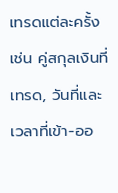เทรดแต่ละครั้ง เช่น คู่สกุลเงินที่เทรด, วันที่และเวลาที่เข้า-ออ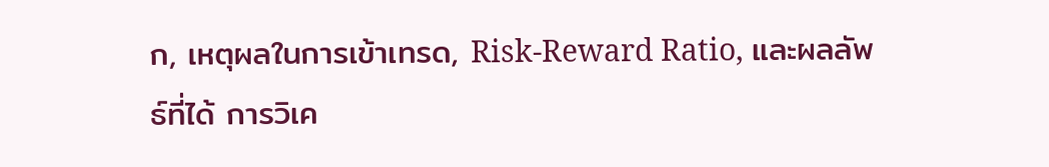ก, เหตุผลในการเข้าเทรด, Risk-Reward Ratio, และผลลัพธ์ที่ได้ การวิเค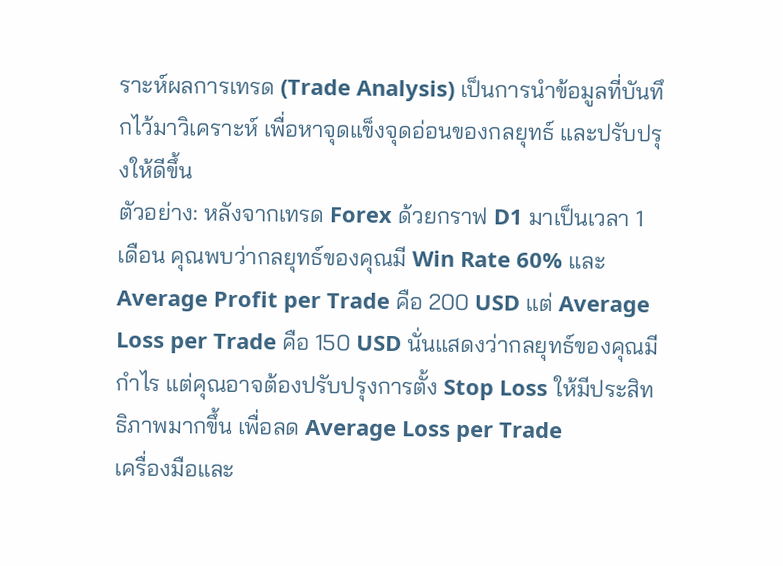ราะห์ผลการเทรด (Trade Analysis) เป็นการนำข้อมูลที่บันทึกไว้มาวิเคราะห์ เพื่อหาจุดแข็งจุดอ่อนของกลยุทธ์ และปรับปรุงให้ดีขึ้น
ตัวอย่าง: หลังจากเทรด Forex ด้วยกราฟ D1 มาเป็นเวลา 1 เดือน คุณพบว่ากลยุทธ์ของคุณมี Win Rate 60% และ Average Profit per Trade คือ 200 USD แต่ Average Loss per Trade คือ 150 USD นั่นแสดงว่ากลยุทธ์ของคุณมีกำไร แต่คุณอาจต้องปรับปรุงการตั้ง Stop Loss ให้มีประสิทธิภาพมากขึ้น เพื่อลด Average Loss per Trade
เครื่องมือและ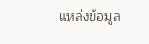แหล่งข้อมูล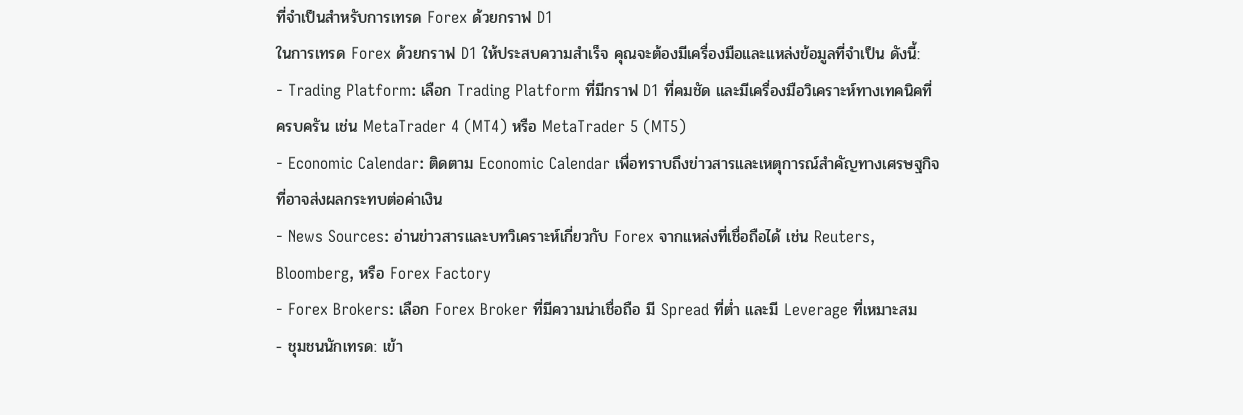ที่จำเป็นสำหรับการเทรด Forex ด้วยกราฟ D1
ในการเทรด Forex ด้วยกราฟ D1 ให้ประสบความสำเร็จ คุณจะต้องมีเครื่องมือและแหล่งข้อมูลที่จำเป็น ดังนี้:
- Trading Platform: เลือก Trading Platform ที่มีกราฟ D1 ที่คมชัด และมีเครื่องมือวิเคราะห์ทางเทคนิคที่ครบครัน เช่น MetaTrader 4 (MT4) หรือ MetaTrader 5 (MT5)
- Economic Calendar: ติดตาม Economic Calendar เพื่อทราบถึงข่าวสารและเหตุการณ์สำคัญทางเศรษฐกิจ ที่อาจส่งผลกระทบต่อค่าเงิน
- News Sources: อ่านข่าวสารและบทวิเคราะห์เกี่ยวกับ Forex จากแหล่งที่เชื่อถือได้ เช่น Reuters, Bloomberg, หรือ Forex Factory
- Forex Brokers: เลือก Forex Broker ที่มีความน่าเชื่อถือ มี Spread ที่ต่ำ และมี Leverage ที่เหมาะสม
- ชุมชนนักเทรด: เข้า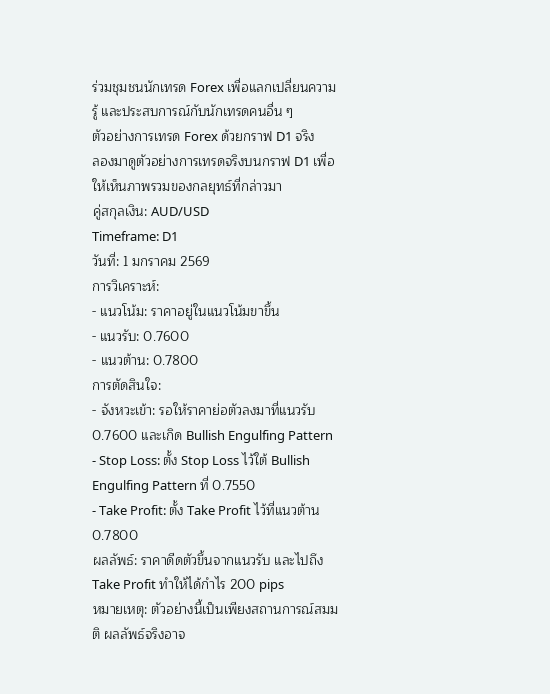ร่วมชุมชนนักเทรด Forex เพื่อแลกเปลี่ยนความรู้ และประสบการณ์กับนักเทรดคนอื่น ๆ
ตัวอย่างการเทรด Forex ด้วยกราฟ D1 จริง
ลองมาดูตัวอย่างการเทรดจริงบนกราฟ D1 เพื่อให้เห็นภาพรวมของกลยุทธ์ที่กล่าวมา
คู่สกุลเงิน: AUD/USD
Timeframe: D1
วันที่: 1 มกราคม 2569
การวิเคราะห์:
- แนวโน้ม: ราคาอยู่ในแนวโน้มขาขึ้น
- แนวรับ: 0.7600
- แนวต้าน: 0.7800
การตัดสินใจ:
- จังหวะเข้า: รอให้ราคาย่อตัวลงมาที่แนวรับ 0.7600 และเกิด Bullish Engulfing Pattern
- Stop Loss: ตั้ง Stop Loss ไว้ใต้ Bullish Engulfing Pattern ที่ 0.7550
- Take Profit: ตั้ง Take Profit ไว้ที่แนวต้าน 0.7800
ผลลัพธ์: ราคาดีดตัวขึ้นจากแนวรับ และไปถึง Take Profit ทำให้ได้กำไร 200 pips
หมายเหตุ: ตัวอย่างนี้เป็นเพียงสถานการณ์สมมติ ผลลัพธ์จริงอาจ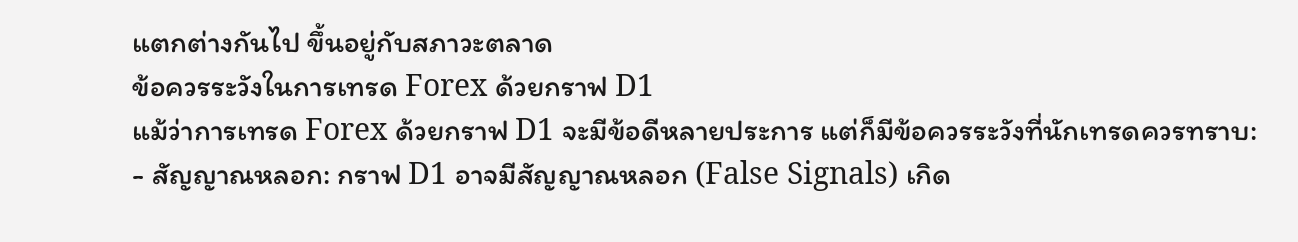แตกต่างกันไป ขึ้นอยู่กับสภาวะตลาด
ข้อควรระวังในการเทรด Forex ด้วยกราฟ D1
แม้ว่าการเทรด Forex ด้วยกราฟ D1 จะมีข้อดีหลายประการ แต่ก็มีข้อควรระวังที่นักเทรดควรทราบ:
- สัญญาณหลอก: กราฟ D1 อาจมีสัญญาณหลอก (False Signals) เกิด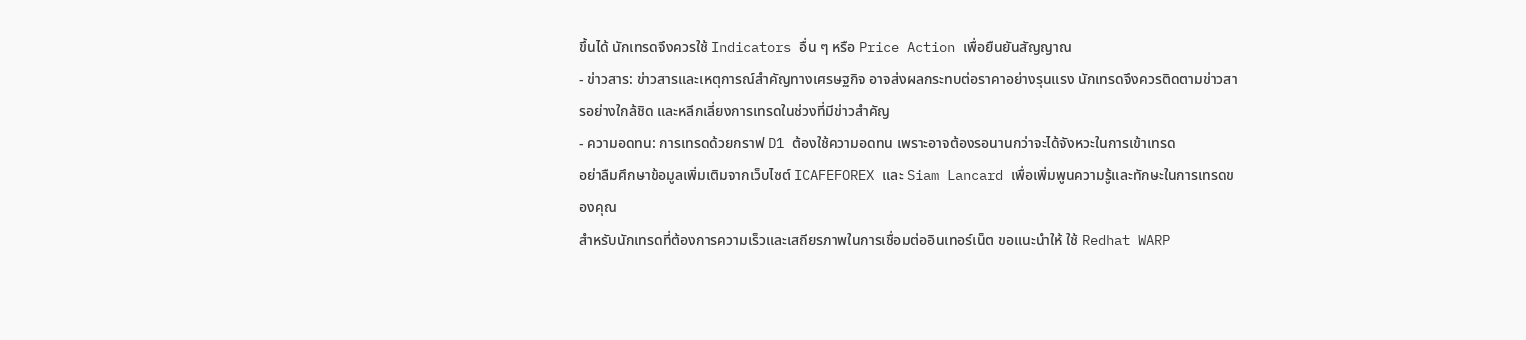ขึ้นได้ นักเทรดจึงควรใช้ Indicators อื่น ๆ หรือ Price Action เพื่อยืนยันสัญญาณ
- ข่าวสาร: ข่าวสารและเหตุการณ์สำคัญทางเศรษฐกิจ อาจส่งผลกระทบต่อราคาอย่างรุนแรง นักเทรดจึงควรติดตามข่าวสารอย่างใกล้ชิด และหลีกเลี่ยงการเทรดในช่วงที่มีข่าวสำคัญ
- ความอดทน: การเทรดด้วยกราฟ D1 ต้องใช้ความอดทน เพราะอาจต้องรอนานกว่าจะได้จังหวะในการเข้าเทรด
อย่าลืมศึกษาข้อมูลเพิ่มเติมจากเว็บไซต์ ICAFEFOREX และ Siam Lancard เพื่อเพิ่มพูนความรู้และทักษะในการเทรดของคุณ
สำหรับนักเทรดที่ต้องการความเร็วและเสถียรภาพในการเชื่อมต่ออินเทอร์เน็ต ขอแนะนำให้ ใช้ Redhat WARP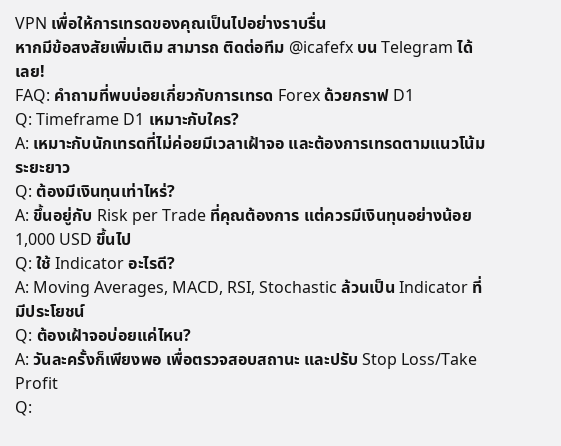VPN เพื่อให้การเทรดของคุณเป็นไปอย่างราบรื่น
หากมีข้อสงสัยเพิ่มเติม สามารถ ติดต่อทีม @icafefx บน Telegram ได้เลย!
FAQ: คำถามที่พบบ่อยเกี่ยวกับการเทรด Forex ด้วยกราฟ D1
Q: Timeframe D1 เหมาะกับใคร?
A: เหมาะกับนักเทรดที่ไม่ค่อยมีเวลาเฝ้าจอ และต้องการเทรดตามแนวโน้มระยะยาว
Q: ต้องมีเงินทุนเท่าไหร่?
A: ขึ้นอยู่กับ Risk per Trade ที่คุณต้องการ แต่ควรมีเงินทุนอย่างน้อย 1,000 USD ขึ้นไป
Q: ใช้ Indicator อะไรดี?
A: Moving Averages, MACD, RSI, Stochastic ล้วนเป็น Indicator ที่มีประโยชน์
Q: ต้องเฝ้าจอบ่อยแค่ไหน?
A: วันละครั้งก็เพียงพอ เพื่อตรวจสอบสถานะ และปรับ Stop Loss/Take Profit
Q: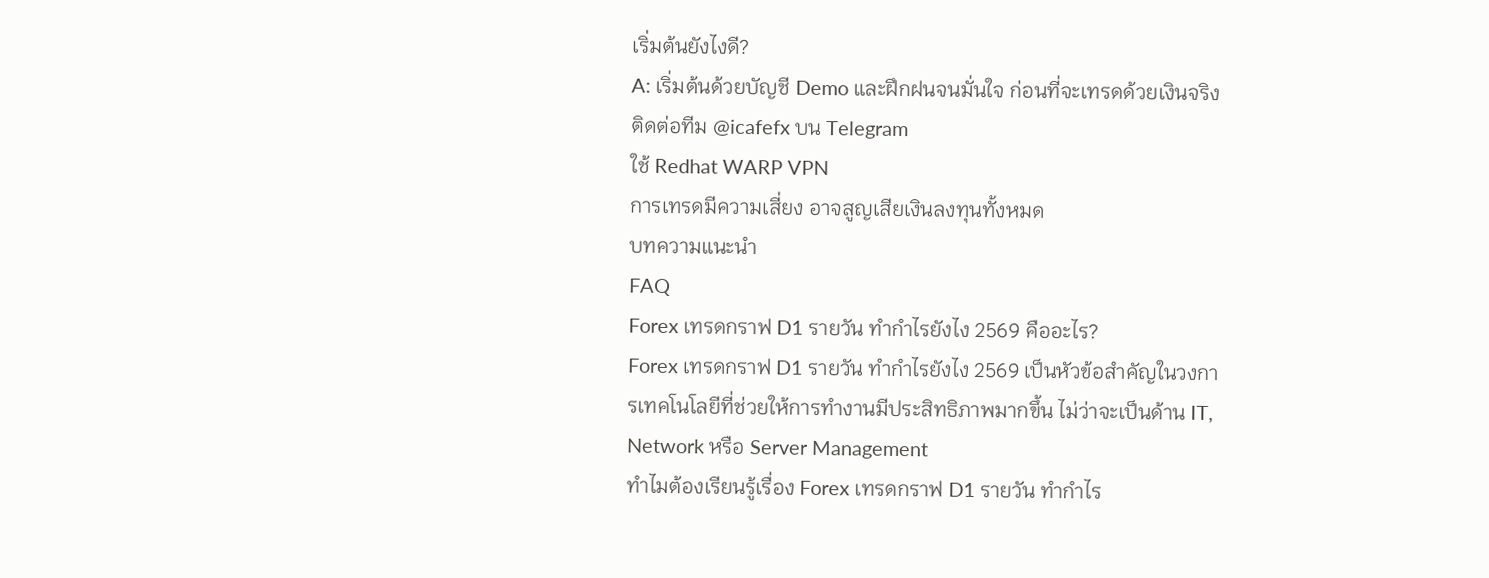เริ่มต้นยังไงดี?
A: เริ่มต้นด้วยบัญชี Demo และฝึกฝนจนมั่นใจ ก่อนที่จะเทรดด้วยเงินจริง
ติดต่อทีม @icafefx บน Telegram
ใช้ Redhat WARP VPN
การเทรดมีความเสี่ยง อาจสูญเสียเงินลงทุนทั้งหมด
บทความแนะนำ
FAQ
Forex เทรดกราฟ D1 รายวัน ทำกำไรยังไง 2569 คืออะไร?
Forex เทรดกราฟ D1 รายวัน ทำกำไรยังไง 2569 เป็นหัวข้อสำคัญในวงการเทคโนโลยีที่ช่วยให้การทำงานมีประสิทธิภาพมากขึ้น ไม่ว่าจะเป็นด้าน IT, Network หรือ Server Management
ทำไมต้องเรียนรู้เรื่อง Forex เทรดกราฟ D1 รายวัน ทำกำไร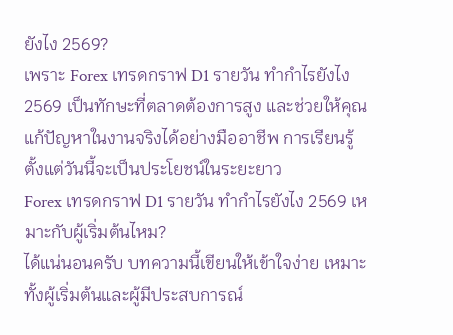ยังไง 2569?
เพราะ Forex เทรดกราฟ D1 รายวัน ทำกำไรยังไง 2569 เป็นทักษะที่ตลาดต้องการสูง และช่วยให้คุณแก้ปัญหาในงานจริงได้อย่างมืออาชีพ การเรียนรู้ตั้งแต่วันนี้จะเป็นประโยชน์ในระยะยาว
Forex เทรดกราฟ D1 รายวัน ทำกำไรยังไง 2569 เหมาะกับผู้เริ่มต้นไหม?
ได้แน่นอนครับ บทความนี้เขียนให้เข้าใจง่าย เหมาะทั้งผู้เริ่มต้นและผู้มีประสบการณ์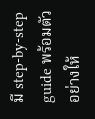มี step-by-step guide พร้อมตัวอย่างให้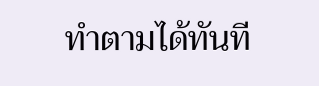ทำตามได้ทันที